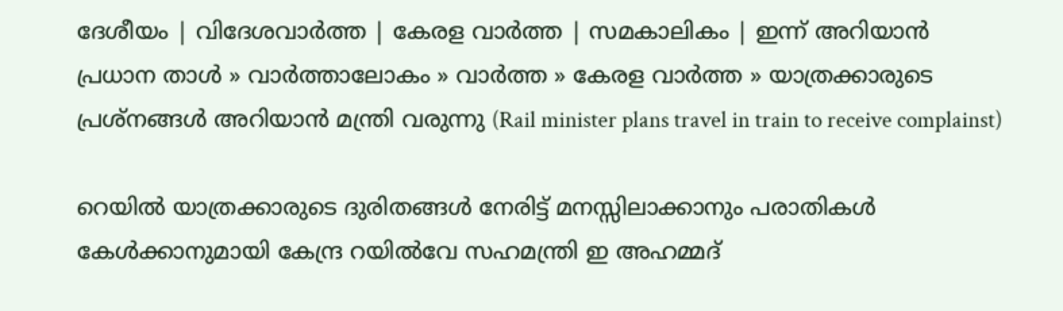ദേശീയം | വിദേശവാര്‍ത്ത | കേരള വാര്‍ത്ത | സമകാലികം | ഇന്ന് അറിയാന്‍
പ്രധാന താള്‍ » വാര്‍ത്താലോകം » വാര്‍ത്ത » കേരള വാര്‍ത്ത » യാത്രക്കാരുടെ പ്രശ്നങ്ങള്‍ അറിയാന്‍ മന്ത്രി വരുന്നു (Rail minister plans travel in train to receive complainst)

റെയില്‍ യാത്രക്കാരുടെ ദുരിതങ്ങള്‍ നേരിട്ട് മനസ്സിലാക്കാനും പരാതികള്‍ കേള്‍ക്കാനുമായി കേന്ദ്ര റയില്‍വേ സഹമന്ത്രി ഇ അഹമ്മദ്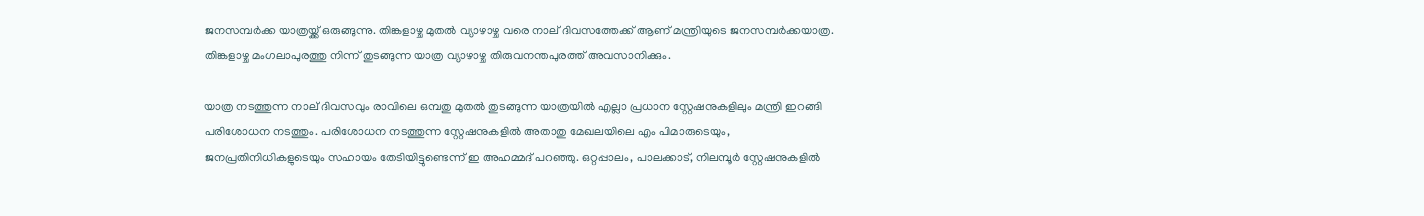ജനസമ്പര്‍ക്ക യാത്രയ്ക്ക് ഒരുങ്ങുന്നു. തിങ്കളാഴ്ച മുതല്‍ വ്യാഴാഴ്ച വരെ നാല് ദിവസത്തേക്ക് ആണ് മന്ത്രിയുടെ ജനസമ്പര്‍ക്കയാത്ര. തിങ്കളാഴ്ച മംഗലാപുരത്തു നിന്ന് തുടങ്ങുന്ന യാത്ര വ്യാഴാഴ്ച തിരുവനന്തപുരത്ത് അവസാനിക്കും.

യാത്ര നടത്തുന്ന നാല് ദിവസവും രാവിലെ ഒമ്പതു മുതല്‍ തുടങ്ങുന്ന യാത്രയില്‍ എല്ലാ പ്രധാന സ്റ്റേഷനുകളിലും മന്ത്രി ഇറങ്ങി പരിശോധന നടത്തും. പരിശോധന നടത്തുന്ന സ്റ്റേഷനുകളില്‍ അതാതു മേഖലയിലെ എം പിമാരുടെയും, ജനപ്രതിനിധികളുടെയും സഹായം തേടിയിട്ടുണ്ടെന്ന് ഇ അഹമ്മദ് പറഞ്ഞു. ഒറ്റപ്പാലം, പാലക്കാട്‌, നിലമ്പൂര്‍ സ്റ്റേഷനുകളില്‍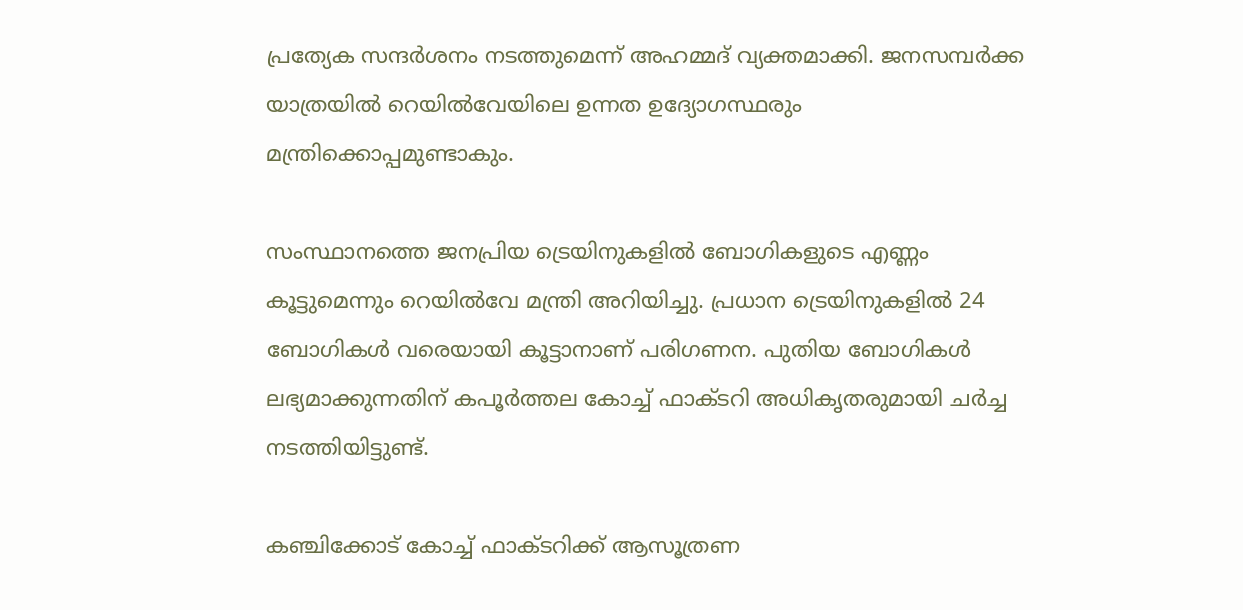പ്രത്യേക സന്ദര്‍ശനം നടത്തുമെന്ന്‌ അഹമ്മദ്‌ വ്യക്തമാക്കി. ജനസമ്പര്‍ക്ക യാത്രയില്‍ റെയില്‍വേയിലെ ഉന്നത ഉദ്യോഗസ്ഥരും മന്ത്രിക്കൊപ്പമുണ്ടാകും.

സംസ്ഥാനത്തെ ജനപ്രിയ ട്രെയിനുകളില്‍ ബോഗികളുടെ എണ്ണം കൂട്ടുമെന്നും റെയില്‍വേ മന്ത്രി അറിയിച്ചു. പ്രധാന ട്രെയിനുകളില്‍ 24 ബോഗികള്‍ വരെയായി കൂട്ടാനാണ്‌ പരിഗണന. പുതിയ ബോഗികള്‍ ലഭ്യമാക്കുന്നതിന്‌ കപൂര്‍ത്തല കോച്ച്‌ ഫാക്‌ടറി അധികൃതരുമായി ചര്‍ച്ച നടത്തിയിട്ടുണ്ട്‌.

കഞ്ചിക്കോട്‌ കോച്ച്‌ ഫാക്‌ടറിക്ക്‌ ആസൂത്രണ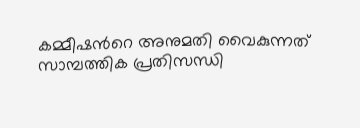കമ്മീഷന്‍റെ അനുമതി വൈകുന്നത്‌ സാമ്പത്തിക പ്രതിസന്ധി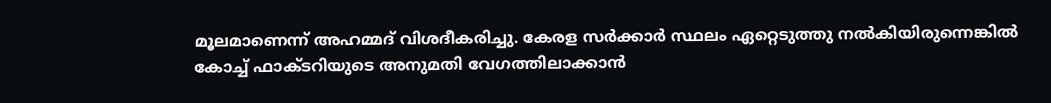മൂലമാണെന്ന്‌ അഹമ്മദ്‌ വിശദീകരിച്ചു. കേരള സര്‍ക്കാര്‍ സ്ഥലം ഏറ്റെടുത്തു നല്‍കിയിരുന്നെങ്കില്‍ കോച്ച്‌ ഫാക്‌ടറിയുടെ അനുമതി വേഗത്തിലാക്കാന്‍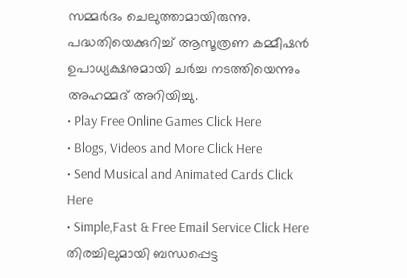സമ്മര്‍ദം ചെലുത്താമായിരുന്നു. പദ്ധതിയെക്കുറിച്ച്‌ ആസൂത്രണ കമ്മീഷന്‍ ഉപാധ്യക്ഷനുമായി ചര്‍ച്ച നടത്തിയെന്നും അഹമ്മദ് അറിയിച്ചു.
• Play Free Online Games Click Here
• Blogs, Videos and More Click Here
• Send Musical and Animated Cards Click Here
• Simple,Fast & Free Email Service Click Here
തിരച്ചിലുമായി ബന്ധപ്പെട്ട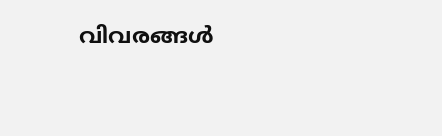വിവരങ്ങള്‍